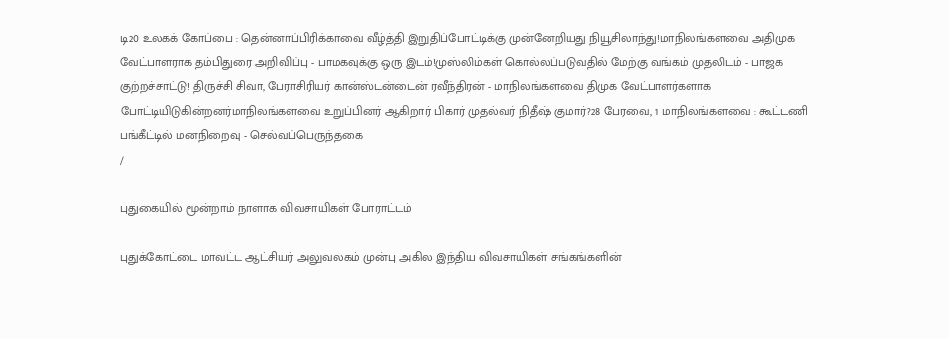டி20 உலகக் கோப்பை : தென்னாப்பிரிக்காவை வீழ்த்தி இறுதிப்போட்டிக்கு முன்னேறியது நியூசிலாந்து!மாநிலங்களவை அதிமுக வேட்பாளராக தம்பிதுரை அறிவிப்பு - பாமகவுக்கு ஒரு இடம்!முஸ்லிம்கள் கொல்லப்படுவதில் மேற்கு வங்கம் முதலிடம் - பாஜக குற்றச்சாட்டு! திருச்சி சிவா, பேராசிரியர் கான்ஸ்டன்டைன் ரவீந்திரன் - மாநிலங்களவை திமுக வேட்பாளர்களாக போட்டியிடுகின்றனர்மாநிலங்களவை உறுப்பினர் ஆகிறார் பிகார் முதல்வர் நிதீஷ் குமார்?28 பேரவை, 1 மாநிலங்களவை : கூட்டணி பங்கீட்டில் மனநிறைவு - செல்வப்பெருந்தகை
/

புதுகையில் மூன்றாம் நாளாக விவசாயிகள் போராட்டம்

புதுக்கோட்டை மாவட்ட ஆட்சியர் அலுவலகம் முன்பு அகில இந்திய விவசாயிகள் சங்கங்களின்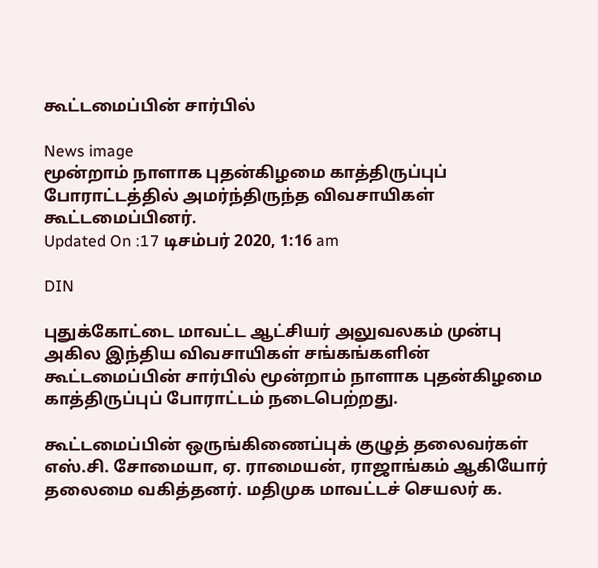கூட்டமைப்பின் சார்பில்

News image
மூன்றாம் நாளாக புதன்கிழமை காத்திருப்புப் போராட்டத்தில் அமர்ந்திருந்த விவசாயிகள் கூட்டமைப்பினர்.
Updated On :17 டிசம்பர் 2020, 1:16 am

DIN

புதுக்கோட்டை மாவட்ட ஆட்சியர் அலுவலகம் முன்பு அகில இந்திய விவசாயிகள் சங்கங்களின் கூட்டமைப்பின் சார்பில் மூன்றாம் நாளாக புதன்கிழமை காத்திருப்புப் போராட்டம் நடைபெற்றது.

கூட்டமைப்பின் ஒருங்கிணைப்புக் குழுத் தலைவர்கள் எஸ்.சி. சோமையா, ஏ. ராமையன், ராஜாங்கம் ஆகியோர் தலைமை வகித்தனர். மதிமுக மாவட்டச் செயலர் க.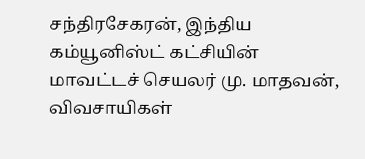சந்திரசேகரன், இந்திய கம்யூனிஸ்ட் கட்சியின் மாவட்டச் செயலர் மு. மாதவன், விவசாயிகள்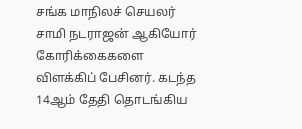சங்க மாநிலச் செயலர் சாமி நடராஜன் ஆகியோர் கோரிக்கைகளை விளக்கிப் பேசினர். கடந்த 14ஆம் தேதி தொடங்கிய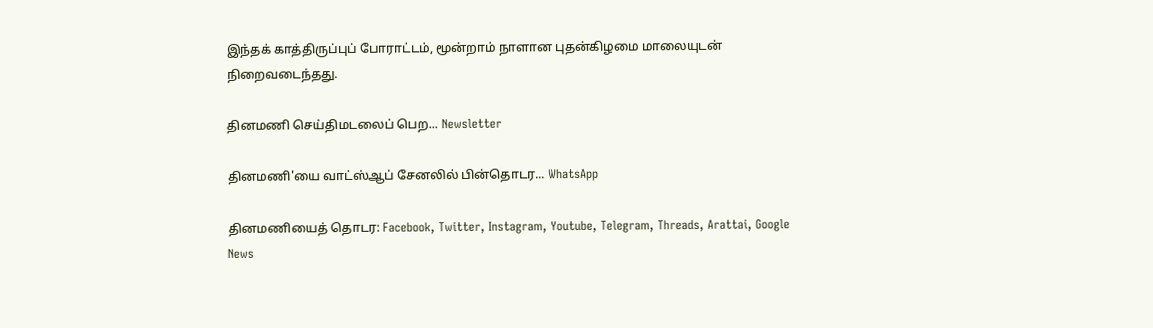இந்தக் காத்திருப்புப் போராட்டம், மூன்றாம் நாளான புதன்கிழமை மாலையுடன் நிறைவடைந்தது.

தினமணி செய்திமடலைப் பெற... Newsletter

தினமணி'யை வாட்ஸ்ஆப் சேனலில் பின்தொடர... WhatsApp

தினமணியைத் தொடர: Facebook, Twitter, Instagram, Youtube, Telegram, Threads, Arattai, Google News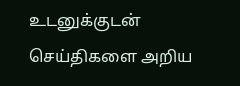உடனுக்குடன் செய்திகளை அறிய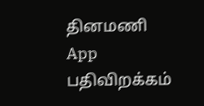தினமணி App பதிவிறக்கம்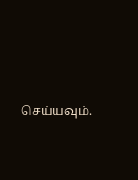செய்யவும்.